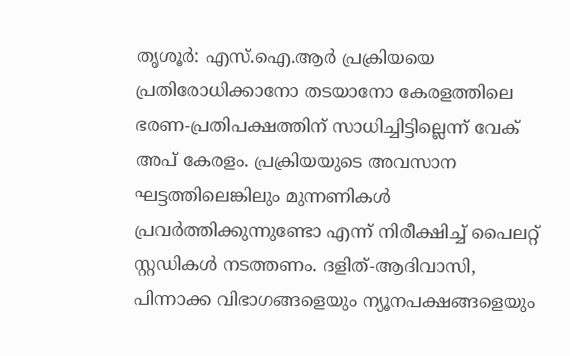തൃശൂർ: എസ്.ഐ.ആർ പ്രക്രിയയെ പ്രതിരോധിക്കാനോ തടയാനോ കേരളത്തിലെ ഭരണ-പ്രതിപക്ഷത്തിന് സാധിച്ചിട്ടില്ലെന്ന് വേക് അപ് കേരളം. പ്രക്രിയയുടെ അവസാന ഘട്ടത്തിലെങ്കിലും മുന്നണികൾ പ്രവർത്തിക്കുന്നുണ്ടോ എന്ന് നിരീക്ഷിച്ച് പൈലറ്റ് സ്റ്റഡികൾ നടത്തണം. ദളിത്-ആദിവാസി, പിന്നാക്ക വിഭാഗങ്ങളെയും ന്യൂനപക്ഷങ്ങളെയും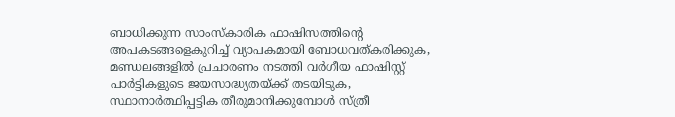ബാധിക്കുന്ന സാംസ്കാരിക ഫാഷിസത്തിന്റെ അപകടങ്ങളെകുറിച്ച് വ്യാപകമായി ബോധവത്കരിക്കുക, മണ്ഡലങ്ങളിൽ പ്രചാരണം നടത്തി വർഗീയ ഫാഷിസ്റ്റ് പാർട്ടികളുടെ ജയസാദ്ധ്യതയ്ക്ക് തടയിടുക, സ്ഥാനാർത്ഥിപ്പട്ടിക തീരുമാനിക്കുമ്പോൾ സ്ത്രീ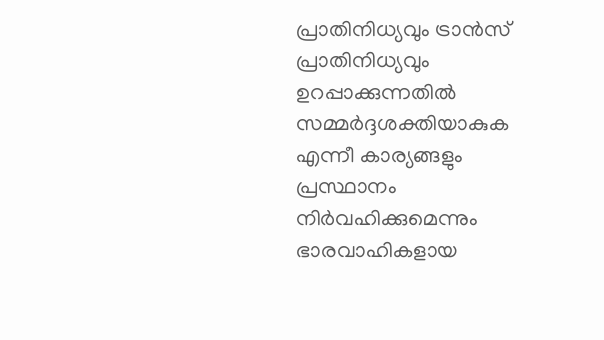പ്രാതിനിധ്യവും ട്രാൻസ് പ്രാതിനിധ്യവും ഉറപ്പാക്കുന്നതിൽ സമ്മർദ്ദശക്തിയാകുക എന്നീ കാര്യങ്ങളും പ്രസ്ഥാനം നിർവഹിക്കുമെന്നും ഭാരവാഹികളായ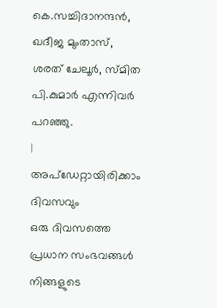കെ.സച്ചിദാനന്ദൻ, ഖദീജ മുംതാസ്, ശരത് ചേലൂർ, സ്മിത പി.കുമാർ എന്നിവർ പറഞ്ഞു.
|
അപ്ഡേറ്റായിരിക്കാം ദിവസവും
ഒരു ദിവസത്തെ പ്രധാന സംഭവങ്ങൾ നിങ്ങളുടെ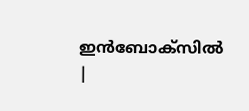ഇൻബോക്സിൽ |